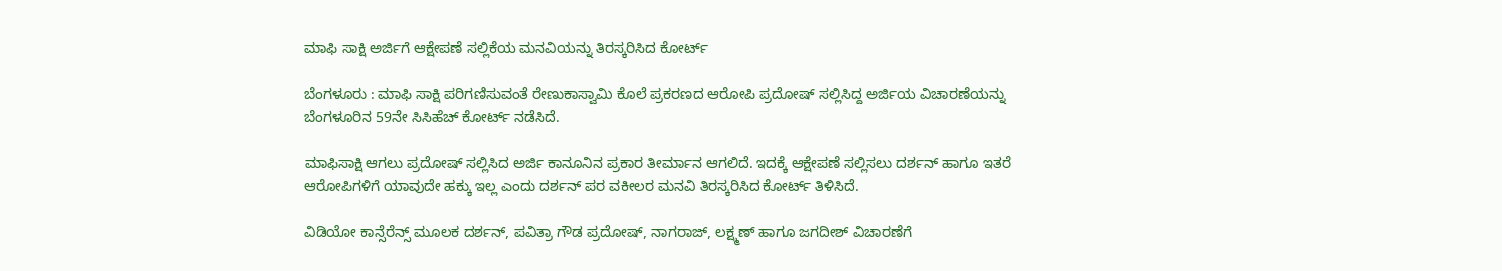ಮಾಫಿ ಸಾಕ್ಷಿ ಅರ್ಜಿಗೆ ಆಕ್ಷೇಪಣೆ ಸಲ್ಲಿಕೆಯ ಮನವಿಯನ್ನು ತಿರಸ್ಕರಿಸಿದ ಕೋರ್ಟ್‌

ಬೆಂಗಳೂರು : ಮಾಫಿ ಸಾಕ್ಷಿ ಪರಿಗಣಿಸುವಂತೆ ರೇಣುಕಾಸ್ವಾಮಿ ಕೊಲೆ ಪ್ರಕರಣದ ಆರೋಪಿ ಪ್ರದೋಷ್‌ ಸಲ್ಲಿಸಿದ್ದ ಅರ್ಜಿಯ ವಿಚಾರಣೆಯನ್ನು ಬೆಂಗಳೂರಿನ 59ನೇ ಸಿಸಿಹೆಚ್ ಕೋರ್ಟ್ ನಡೆಸಿದೆ.

ಮಾಫಿಸಾಕ್ಷಿ ಆಗಲು ಪ್ರದೋಷ್ ಸಲ್ಲಿಸಿದ ಅರ್ಜಿ ಕಾನೂನಿನ ಪ್ರಕಾರ ತೀರ್ಮಾನ ಆಗಲಿದೆ. ಇದಕ್ಕೆ ಆಕ್ಷೇಪಣೆ ಸಲ್ಲಿಸಲು ದರ್ಶನ್ ಹಾಗೂ ಇತರೆ ಆರೋಪಿಗಳಿಗೆ ಯಾವುದೇ ಹಕ್ಕು ಇಲ್ಲ ಎಂದು ದರ್ಶನ್ ಪರ ವಕೀಲರ ಮನವಿ ತಿರಸ್ಕರಿಸಿದ ಕೋರ್ಟ್‌ ತಿಳಿಸಿದೆ.

ವಿಡಿಯೋ ಕಾನ್ಸೆರೆನ್ಸ್ ಮೂಲಕ ದರ್ಶನ್, ಪವಿತ್ರಾ ಗೌಡ ಪ್ರದೋಷ್, ನಾಗರಾಜ್, ಲಕ್ಷ್ಮಣ್ ಹಾಗೂ ಜಗದೀಶ್ ವಿಚಾರಣೆಗೆ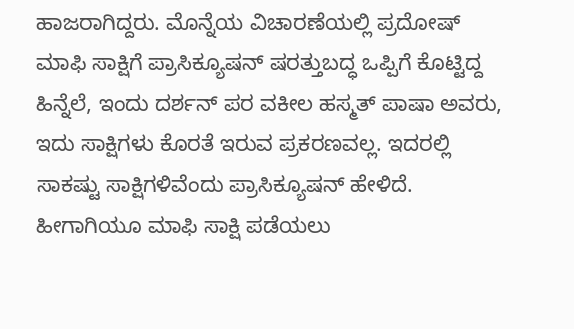ಹಾಜರಾಗಿದ್ದರು. ಮೊನ್ನೆಯ ವಿಚಾರಣೆಯಲ್ಲಿ ಪ್ರದೋಷ್ ಮಾಫಿ ಸಾಕ್ಷಿಗೆ ಪ್ರಾಸಿಕ್ಯೂಷನ್ ಷರತ್ತುಬದ್ಧ ಒಪ್ಪಿಗೆ ಕೊಟ್ಟಿದ್ದ ಹಿನ್ನೆಲೆ, ಇಂದು ದರ್ಶನ್ ಪರ ವಕೀಲ ಹಸ್ಮತ್ ಪಾಷಾ ಅವರು, ಇದು ಸಾಕ್ಷಿಗಳು ಕೊರತೆ ಇರುವ ಪ್ರಕರಣವಲ್ಲ. ಇದರಲ್ಲಿ ಸಾಕಷ್ಟು ಸಾಕ್ಷಿಗಳಿವೆಂದು ಪ್ರಾಸಿಕ್ಯೂಷನ್ ಹೇಳಿದೆ. ಹೀಗಾಗಿಯೂ ಮಾಫಿ ಸಾಕ್ಷಿ ಪಡೆಯಲು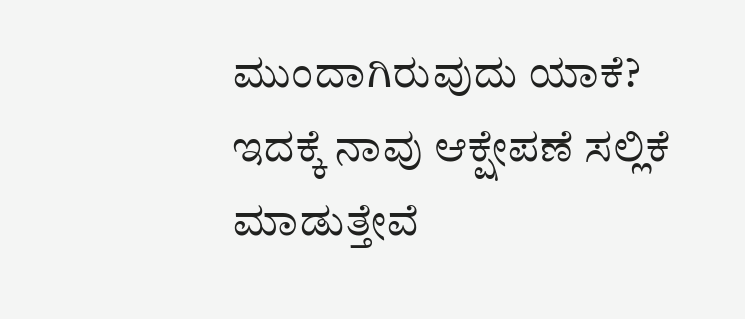ಮುಂದಾಗಿರುವುದು ಯಾಕೆ? ಇದಕ್ಕೆ ನಾವು ಆಕ್ಷೇಪಣೆ ಸಲ್ಲಿಕೆ ಮಾಡುತ್ತೇವೆ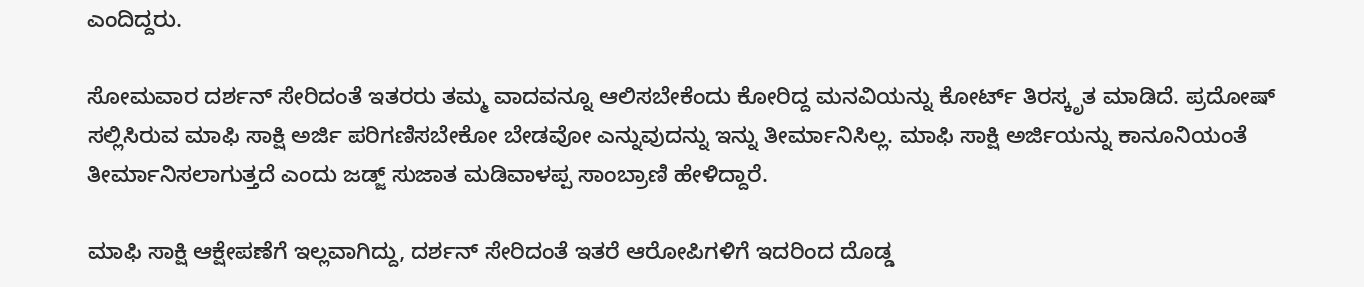ಎಂದಿದ್ದರು.

ಸೋಮವಾರ ದರ್ಶನ್ ಸೇರಿದಂತೆ ಇತರರು ತಮ್ಮ ವಾದವನ್ನೂ ಆಲಿಸಬೇಕೆಂದು ಕೋರಿದ್ದ ಮನವಿಯನ್ನು ಕೋರ್ಟ್ ತಿರಸ್ಕೃತ ಮಾಡಿದೆ. ಪ್ರದೋಷ್ ಸಲ್ಲಿಸಿರುವ ಮಾಫಿ ಸಾಕ್ಷಿ ಅರ್ಜಿ ಪರಿಗಣಿಸಬೇಕೋ ಬೇಡವೋ ಎನ್ನುವುದನ್ನು ಇನ್ನು ತೀರ್ಮಾನಿಸಿಲ್ಲ. ಮಾಫಿ ಸಾಕ್ಷಿ ಅರ್ಜಿಯನ್ನು ಕಾನೂನಿಯಂತೆ ತೀರ್ಮಾನಿಸಲಾಗುತ್ತದೆ ಎಂದು ಜಡ್ಜ್ ಸುಜಾತ ಮಡಿವಾಳಪ್ಪ ಸಾಂಬ್ರಾಣಿ ಹೇಳಿದ್ದಾರೆ.

ಮಾಫಿ ಸಾಕ್ಷಿ ಆಕ್ಷೇಪಣೆಗೆ ಇಲ್ಲವಾಗಿದ್ದು, ದರ್ಶನ್ ಸೇರಿದಂತೆ ಇತರೆ ಆರೋಪಿಗಳಿಗೆ ಇದರಿಂದ ದೊಡ್ಡ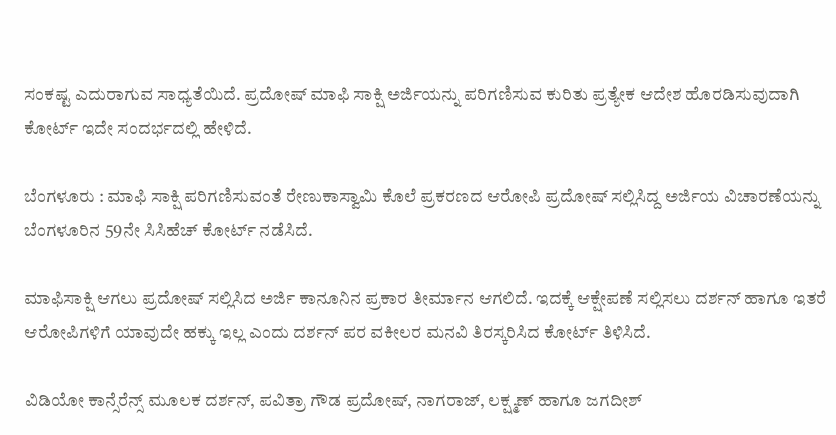ಸಂಕಷ್ಟ ಎದುರಾಗುವ ಸಾಧ್ಯತೆಯಿದೆ. ಪ್ರದೋಷ್ ಮಾಫಿ ಸಾಕ್ಷಿ ಅರ್ಜಿಯನ್ನು ಪರಿಗಣಿಸುವ ಕುರಿತು ಪ್ರತ್ಯೇಕ ಆದೇಶ ಹೊರಡಿಸುವುದಾಗಿ ಕೋರ್ಟ್ ಇದೇ ಸಂದರ್ಭದಲ್ಲಿ ಹೇಳಿದೆ.

ಬೆಂಗಳೂರು : ಮಾಫಿ ಸಾಕ್ಷಿ ಪರಿಗಣಿಸುವಂತೆ ರೇಣುಕಾಸ್ವಾಮಿ ಕೊಲೆ ಪ್ರಕರಣದ ಆರೋಪಿ ಪ್ರದೋಷ್‌ ಸಲ್ಲಿಸಿದ್ದ ಅರ್ಜಿಯ ವಿಚಾರಣೆಯನ್ನು ಬೆಂಗಳೂರಿನ 59ನೇ ಸಿಸಿಹೆಚ್ ಕೋರ್ಟ್ ನಡೆಸಿದೆ.

ಮಾಫಿಸಾಕ್ಷಿ ಆಗಲು ಪ್ರದೋಷ್ ಸಲ್ಲಿಸಿದ ಅರ್ಜಿ ಕಾನೂನಿನ ಪ್ರಕಾರ ತೀರ್ಮಾನ ಆಗಲಿದೆ. ಇದಕ್ಕೆ ಆಕ್ಷೇಪಣೆ ಸಲ್ಲಿಸಲು ದರ್ಶನ್ ಹಾಗೂ ಇತರೆ ಆರೋಪಿಗಳಿಗೆ ಯಾವುದೇ ಹಕ್ಕು ಇಲ್ಲ ಎಂದು ದರ್ಶನ್ ಪರ ವಕೀಲರ ಮನವಿ ತಿರಸ್ಕರಿಸಿದ ಕೋರ್ಟ್‌ ತಿಳಿಸಿದೆ.

ವಿಡಿಯೋ ಕಾನ್ಸೆರೆನ್ಸ್ ಮೂಲಕ ದರ್ಶನ್, ಪವಿತ್ರಾ ಗೌಡ ಪ್ರದೋಷ್, ನಾಗರಾಜ್, ಲಕ್ಷ್ಮಣ್ ಹಾಗೂ ಜಗದೀಶ್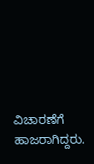ವಿಚಾರಣೆಗೆ ಹಾಜರಾಗಿದ್ದರು.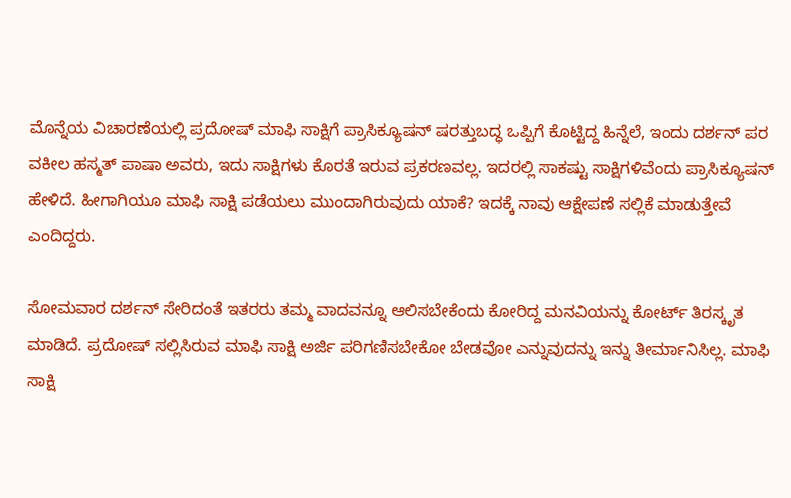ಮೊನ್ನೆಯ ವಿಚಾರಣೆಯಲ್ಲಿ ಪ್ರದೋಷ್ ಮಾಫಿ ಸಾಕ್ಷಿಗೆ ಪ್ರಾಸಿಕ್ಯೂಷನ್ ಷರತ್ತುಬದ್ಧ ಒಪ್ಪಿಗೆ ಕೊಟ್ಟಿದ್ದ ಹಿನ್ನೆಲೆ, ಇಂದು ದರ್ಶನ್ ಪರ ವಕೀಲ ಹಸ್ಮತ್ ಪಾಷಾ ಅವರು, ಇದು ಸಾಕ್ಷಿಗಳು ಕೊರತೆ ಇರುವ ಪ್ರಕರಣವಲ್ಲ. ಇದರಲ್ಲಿ ಸಾಕಷ್ಟು ಸಾಕ್ಷಿಗಳಿವೆಂದು ಪ್ರಾಸಿಕ್ಯೂಷನ್ ಹೇಳಿದೆ. ಹೀಗಾಗಿಯೂ ಮಾಫಿ ಸಾಕ್ಷಿ ಪಡೆಯಲು ಮುಂದಾಗಿರುವುದು ಯಾಕೆ? ಇದಕ್ಕೆ ನಾವು ಆಕ್ಷೇಪಣೆ ಸಲ್ಲಿಕೆ ಮಾಡುತ್ತೇವೆ ಎಂದಿದ್ದರು.

ಸೋಮವಾರ ದರ್ಶನ್ ಸೇರಿದಂತೆ ಇತರರು ತಮ್ಮ ವಾದವನ್ನೂ ಆಲಿಸಬೇಕೆಂದು ಕೋರಿದ್ದ ಮನವಿಯನ್ನು ಕೋರ್ಟ್ ತಿರಸ್ಕೃತ ಮಾಡಿದೆ. ಪ್ರದೋಷ್ ಸಲ್ಲಿಸಿರುವ ಮಾಫಿ ಸಾಕ್ಷಿ ಅರ್ಜಿ ಪರಿಗಣಿಸಬೇಕೋ ಬೇಡವೋ ಎನ್ನುವುದನ್ನು ಇನ್ನು ತೀರ್ಮಾನಿಸಿಲ್ಲ. ಮಾಫಿ ಸಾಕ್ಷಿ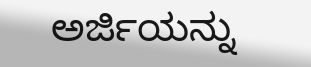ಅರ್ಜಿಯನ್ನು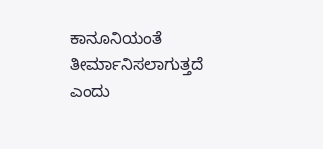ಕಾನೂನಿಯಂತೆ ತೀರ್ಮಾನಿಸಲಾಗುತ್ತದೆ ಎಂದು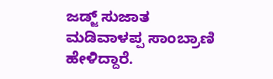ಜಡ್ಜ್ ಸುಜಾತ ಮಡಿವಾಳಪ್ಪ ಸಾಂಬ್ರಾಣಿ ಹೇಳಿದ್ದಾರೆ.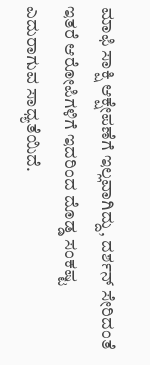ಮಾಫಿ ಸಾಕ್ಷಿ ಆಕ್ಷೇಪಣೆಗೆ ಇಲ್ಲವಾಗಿದ್ದು, ದರ್ಶನ್ ಸೇರಿದಂತೆ ಇತರೆ ಆರೋಪಿಗಳಿಗೆ ಇದರಿಂದ ದೊಡ್ಡ ಸಂಕಷ್ಟ ಎದುರಾಗುವ ಸಾಧ್ಯತೆಯಿದೆ.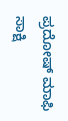ಪ್ರದೋಷ್ ಮಾಫಿ ಸಾಕ್ಷಿ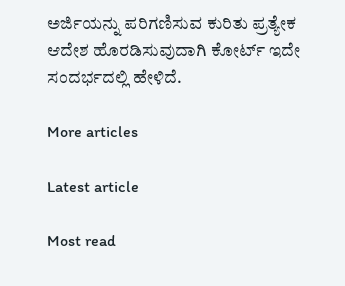ಅರ್ಜಿಯನ್ನು ಪರಿಗಣಿಸುವ ಕುರಿತು ಪ್ರತ್ಯೇಕ ಆದೇಶ ಹೊರಡಿಸುವುದಾಗಿ ಕೋರ್ಟ್ ಇದೇ ಸಂದರ್ಭದಲ್ಲಿ ಹೇಳಿದೆ.

More articles

Latest article

Most read